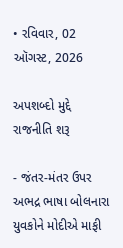• રવિવાર, 02 ઑગસ્ટ, 2026

અપશબ્દો મુદ્દે રાજનીતિ શરૂ

- જંતર-મંતર ઉપર અભદ્ર ભાષા બોલનારા યુવકોને મોદીએ માફી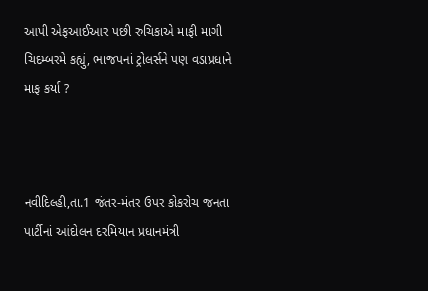આપી એફઆઈઆર પછી રુચિકાએ માફી માગી ચિદમ્બરમે કહ્યું, ભાજપનાં ટ્રોલર્સને પણ વડાપ્રધાને માફ કર્યા ?



નવીદિલ્હી,તા.1 જંતર-મંતર ઉપર કોકરોચ જનતા પાર્ટીનાં આંદોલન દરમિયાન પ્રધાનમંત્રી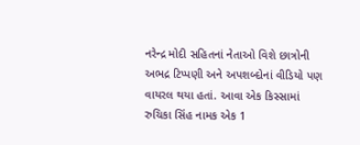નરેન્દ્ર મોદી સહિતનાં નેતાઓ વિશે છાત્રોની અભદ્ર ટિપ્પણી અને અપશબ્દોનાં વીડિયો પણ વાયરલ થયા હતાં. આવા એક કિસ્સામાં રુચિકા સિંહ નામક એક 1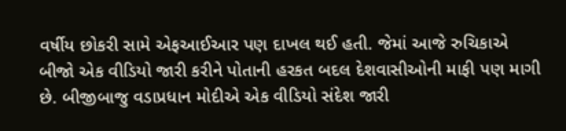વર્ષીય છોકરી સામે એફઆઈઆર પણ દાખલ થઈ હતી. જેમાં આજે રુચિકાએ બીજો એક વીડિયો જારી કરીને પોતાની હરકત બદલ દેશવાસીઓની માફી પણ માગી છે. બીજીબાજુ વડાપ્રધાન મોદીએ એક વીડિયો સંદેશ જારી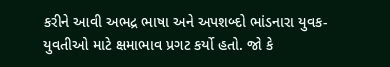કરીને આવી અભદ્ર ભાષા અને અપશબ્દો ભાંડનારા યુવક-યુવતીઓ માટે ક્ષમાભાવ પ્રગટ કર્યો હતો. જો કે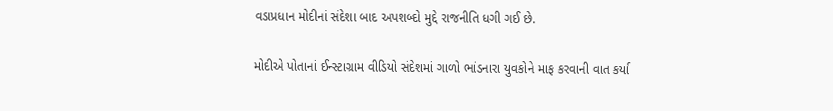વડાપ્રધાન મોદીનાં સંદેશા બાદ અપશબ્દો મુદ્દે રાજનીતિ ધગી ગઈ છે.

મોદીએ પોતાનાં ઈન્સ્ટાગ્રામ વીડિયો સંદેશમાં ગાળો ભાંડનારા યુવકોને માફ કરવાની વાત કર્યા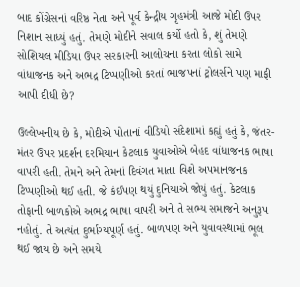બાદ કોંગ્રેસનાં વરિષ્ઠ નેતા અને પૂર્વ કેન્દ્રીય ગૃહમંત્રી આજે મોદી ઉપર નિશાન સાધ્યું હતું. તેમણે મોદીને સવાલ કર્યો હતો કે, શું તેમણે સોશિયલ મીડિયા ઉપર સરકારની આલોચના કરતા લોકો સામે વાંધાજનક અને અભદ્ર ટિપ્પણીઓ કરતાં ભાજપનાં ટ્રોલર્સને પણ માફી આપી દીધી છે?

ઉલ્લેખનીય છે કે, મોદીએ પોતાનાં વીડિયો સંદેશામાં કહ્યું હતું કે, જંતર-મંતર ઉપર પ્રદર્શન દરમિયાન કેટલાક યુવાઓએ બેહદ વાંધાજનક ભાષા વાપરી હતી. તેમને અને તેમનાં દિવંગત માતા વિશે અપમાનજનક ટિપ્પણીઓ થઈ હતી. જે કંઈપણ થયું દુનિયાએ જોયું હતું. કેટલાક તોફાની બાળકોએ અભદ્ર ભાષા વાપરી અને તે સભ્ય સમાજને અનુરૂપ નહોતું. તે અત્યંત દુર્ભાગ્યપૂર્ણ હતું. બાળપણ અને યુવાવસ્થામાં ભૂલ થઈ જાય છે અને સમયે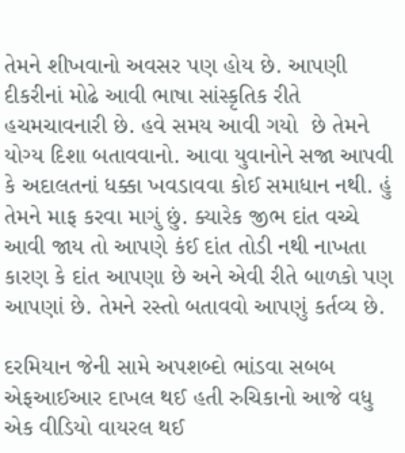તેમને શીખવાનો અવસર પણ હોય છે. આપણી દીકરીનાં મોઢે આવી ભાષા સાંસ્કૃતિક રીતે હચમચાવનારી છે. હવે સમય આવી ગયો  છે તેમને યોગ્ય દિશા બતાવવાનો. આવા યુવાનોને સજા આપવી કે અદાલતનાં ધક્કા ખવડાવવા કોઈ સમાધાન નથી. હું તેમને માફ કરવા માગું છું. ક્યારેક જીભ દાંત વચ્ચે આવી જાય તો આપણે કંઈ દાંત તોડી નથી નાખતા કારણ કે દાંત આપણા છે અને એવી રીતે બાળકો પણ આપણાં છે. તેમને રસ્તો બતાવવો આપણું કર્તવ્ય છે.

દરમિયાન જેની સામે અપશબ્દો ભાંડવા સબબ એફઆઈઆર દાખલ થઈ હતી રુચિકાનો આજે વધુ એક વીડિયો વાયરલ થઈ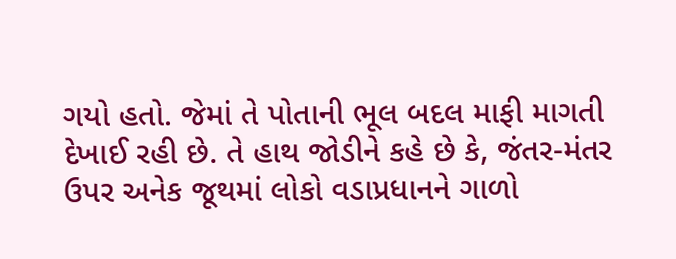ગયો હતો. જેમાં તે પોતાની ભૂલ બદલ માફી માગતી દેખાઈ રહી છે. તે હાથ જોડીને કહે છે કે, જંતર-મંતર ઉપર અનેક જૂથમાં લોકો વડાપ્રધાનને ગાળો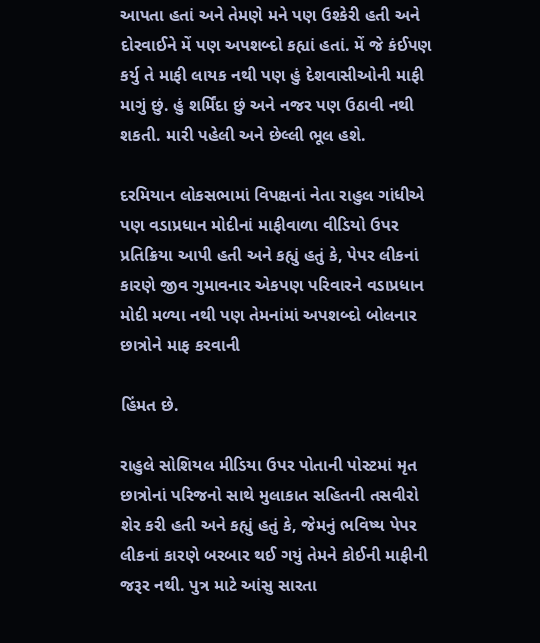આપતા હતાં અને તેમણે મને પણ ઉશ્કેરી હતી અને દોરવાઈને મેં પણ અપશબ્દો કહ્યાં હતાં. મેં જે કંઈપણ કર્યુ તે માફી લાયક નથી પણ હું દેશવાસીઓની માફી માગું છું. હું શર્મિંદા છું અને નજર પણ ઉઠાવી નથી શકતી. મારી પહેલી અને છેલ્લી ભૂલ હશે.

દરમિયાન લોકસભામાં વિપક્ષનાં નેતા રાહુલ ગાંધીએ પણ વડાપ્રધાન મોદીનાં માફીવાળા વીડિયો ઉપર પ્રતિક્રિયા આપી હતી અને કહ્યું હતું કે, પેપર લીકનાં કારણે જીવ ગુમાવનાર એકપણ પરિવારને વડાપ્રધાન મોદી મળ્યા નથી પણ તેમનાંમાં અપશબ્દો બોલનાર છાત્રોને માફ કરવાની

હિંમત છે.

રાહુલે સોશિયલ મીડિયા ઉપર પોતાની પોસ્ટમાં મૃત છાત્રોનાં પરિજનો સાથે મુલાકાત સહિતની તસવીરો શેર કરી હતી અને કહ્યું હતું કે, જેમનું ભવિષ્ય પેપર લીકનાં કારણે બરબાર થઈ ગયું તેમને કોઈની માફીની જરૂર નથી. પુત્ર માટે આંસુ સારતા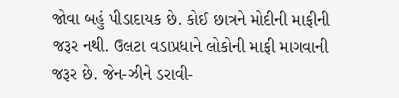જોવા બહું પીડાદાયક છે. કોઈ છાત્રને મોદીની માફીની જરૂર નથી. ઉલટા વડાપ્રધાને લોકોની માફી માગવાની જરૂર છે. જેન-ઝીને ડરાવી-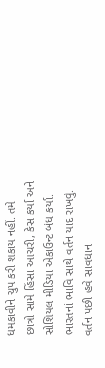ધમકાવીને ચુપ કરી શકાય નહીં. તમે છાત્રો સામે હિંસા આચરી, કેસ કર્યા અને સોશિયલ મીડિયા એકાઉન્ટ બંધ કર્યા. ભારતનાં ભાવિ સાથે વર્તન યાદ રાખવું. વર્તન પછી હવે સાવધાન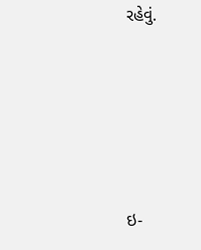રહેવું.





ઇ-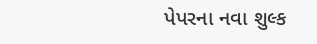પેપરના નવા શુલ્ક